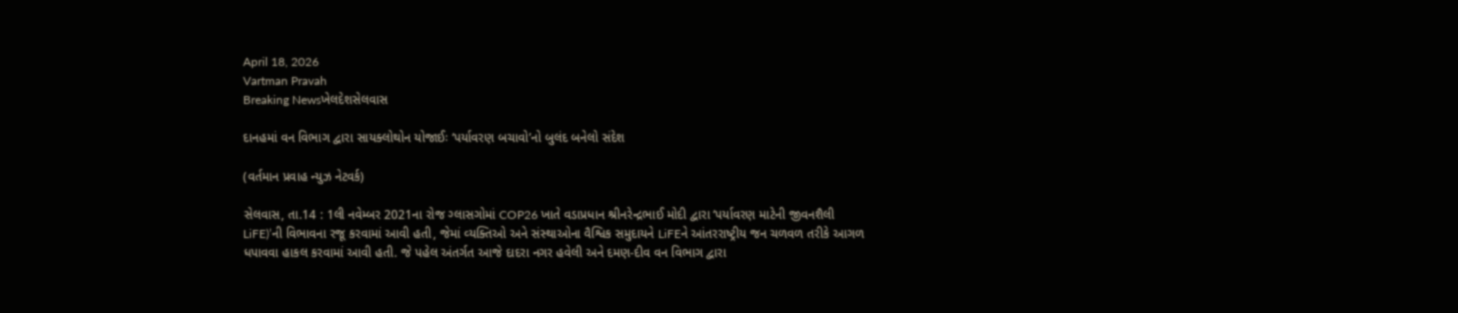April 18, 2026
Vartman Pravah
Breaking Newsખેલદેશસેલવાસ

દાનહમાં વન વિભાગ દ્વારા સાયક્‍લોથોન યોજાઈઃ ‘પર્યાવરણ બચાવો’નો બુલંદ બનેલો સંદેશ

(વર્તમાન પ્રવાહ ન્‍યુઝ નેટવર્ક)

સેલવાસ, તા.14 : 1લી નવેમ્‍બર 2021ના રોજ ગ્‍લાસગોમાં COP26 ખાતે વડાપ્રધાન શ્રીનરેન્‍દ્રભાઈ મોદી દ્વારા ‘પર્યાવરણ માટેની જીવનશૈલી LiFE)’ની વિભાવના રજૂ કરવામાં આવી હતી, જેમાં વ્‍યક્‍તિઓ અને સંસ્‍થાઓના વૈશ્વિક સમુદાયને LiFEને આંતરરાષ્‍ટ્રીય જન ચળવળ તરીકે આગળ ધપાવવા હાકલ કરવામાં આવી હતી. જે પહેલ અંતર્ગત આજે દાદરા નગર હવેલી અને દમણ-દીવ વન વિભાગ દ્વારા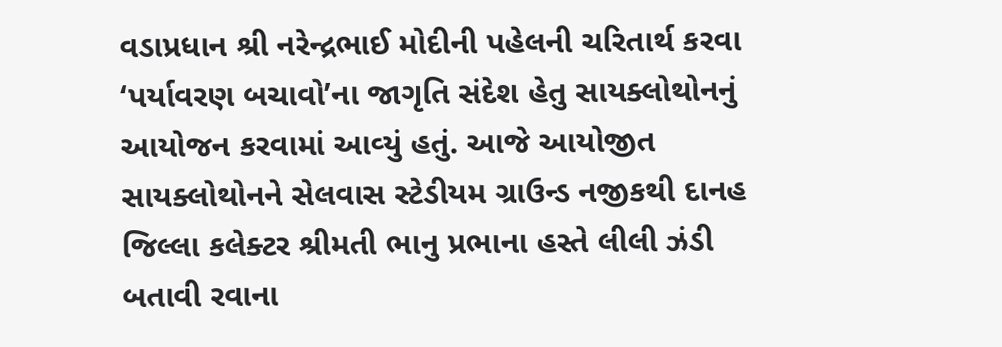વડાપ્રધાન શ્રી નરેન્‍દ્રભાઈ મોદીની પહેલની ચરિતાર્થ કરવા ‘પર્યાવરણ બચાવો’ના જાગૃતિ સંદેશ હેતુ સાયક્‍લોથોનનું આયોજન કરવામાં આવ્‍યું હતું. આજે આયોજીત સાયક્‍લોથોનને સેલવાસ સ્‍ટેડીયમ ગ્રાઉન્‍ડ નજીકથી દાનહ જિલ્લા કલેક્‍ટર શ્રીમતી ભાનુ પ્રભાના હસ્‍તે લીલી ઝંડી બતાવી રવાના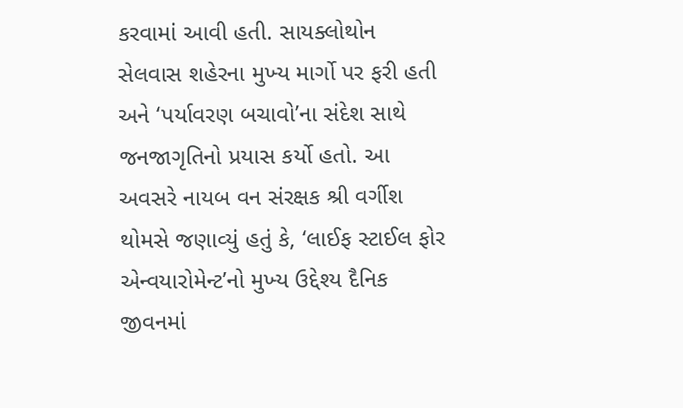કરવામાં આવી હતી. સાયક્‍લોથોન સેલવાસ શહેરના મુખ્‍ય માર્ગો પર ફરી હતી અને ‘પર્યાવરણ બચાવો’ના સંદેશ સાથે જનજાગૃતિનો પ્રયાસ કર્યો હતો. આ અવસરે નાયબ વન સંરક્ષક શ્રી વર્ગીશ થોમસે જણાવ્‍યું હતું કે, ‘લાઈફ સ્‍ટાઈલ ફોર એન્‍વયારોમેન્‍ટ’નો મુખ્‍ય ઉદ્દેશ્‍ય દૈનિક જીવનમાં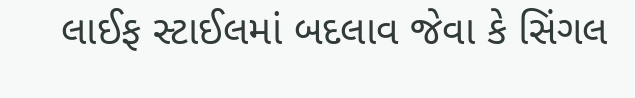લાઈફ સ્‍ટાઈલમાં બદલાવ જેવા કે સિંગલ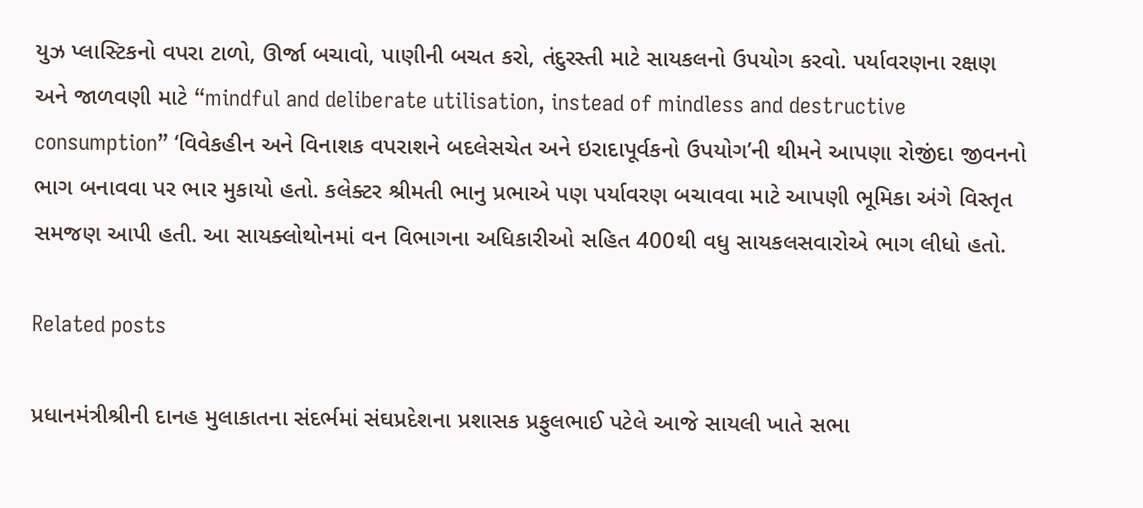યુઝ પ્‍લાસ્‍ટિકનો વપરા ટાળો, ઊર્જા બચાવો, પાણીની બચત કરો, તંદુરસ્‍તી માટે સાયકલનો ઉપયોગ કરવો. પર્યાવરણના રક્ષણ અને જાળવણી માટે “mindful and deliberate utilisation, instead of mindless and destructive consumption” ‘વિવેકહીન અને વિનાશક વપરાશને બદલેસચેત અને ઇરાદાપૂર્વકનો ઉપયોગ’ની થીમને આપણા રોજીંદા જીવનનો ભાગ બનાવવા પર ભાર મુકાયો હતો. કલેક્‍ટર શ્રીમતી ભાનુ પ્રભાએ પણ પર્યાવરણ બચાવવા માટે આપણી ભૂમિકા અંગે વિસ્‍તૃત સમજણ આપી હતી. આ સાયક્‍લોથોનમાં વન વિભાગના અધિકારીઓ સહિત 400થી વધુ સાયકલસવારોએ ભાગ લીધો હતો.

Related posts

પ્રધાનમંત્રીશ્રીની દાનહ મુલાકાતના સંદર્ભમાં સંઘપ્રદેશના પ્રશાસક પ્રફુલભાઈ પટેલે આજે સાયલી ખાતે સભા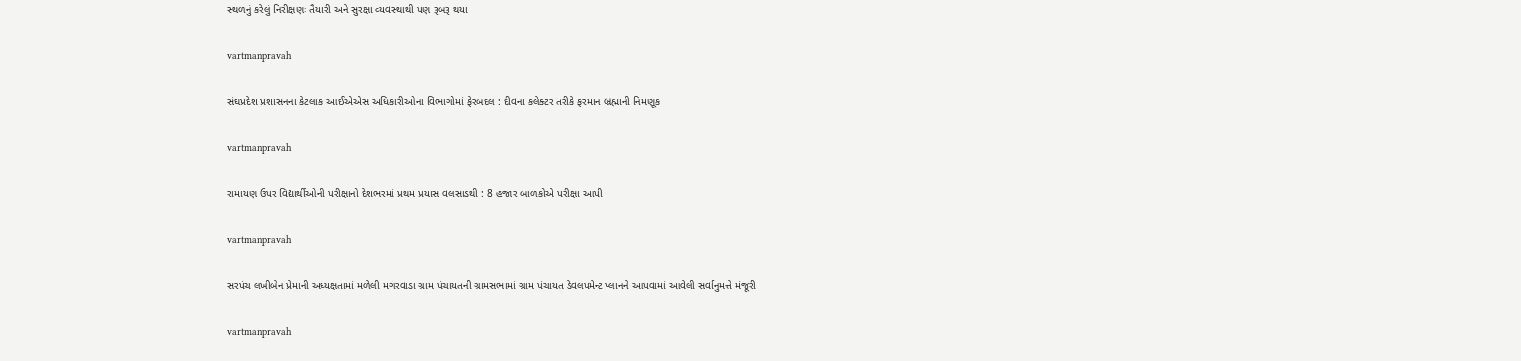સ્‍થળનું કરેલું નિરીક્ષણઃ તૈયારી અને સુરક્ષા વ્‍યવસ્‍થાથી પણ રૂબરૂ થયા

vartmanpravah

સંઘપ્રદેશ પ્રશાસનના કેટલાક આઈએએસ અધિકારીઓના વિભાગોમાં ફેરબદલ : દીવના કલેક્‍ટર તરીકે ફરમાન બ્રહ્માની નિમણૂક

vartmanpravah

રામાયણ ઉપર વિદ્યાર્થીઓની પરીક્ષાનો દેશભરમાં પ્રથમ પ્રયાસ વલસાડથી : 8 હજાર બાળકોએ પરીક્ષા આપી

vartmanpravah

સરપંચ લખીબેન પ્રેમાની અધ્‍યક્ષતામાં મળેલી મગરવાડા ગ્રામ પંચાયતની ગ્રામસભામાં ગ્રામ પંચાયત ડેવલપમેન્‍ટ પ્‍લાનને આપવામાં આવેલી સર્વાનુમત્તે મંજૂરી

vartmanpravah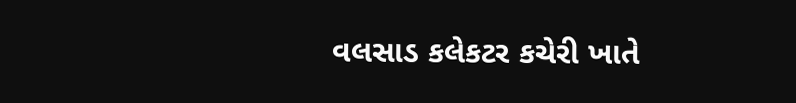વલસાડ કલેકટર કચેરી ખાતે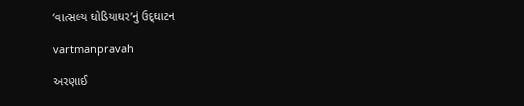‘વાત્‍સલ્‍ય ઘોડિયાઘર’નું ઉદ્‌ઘાટન

vartmanpravah

અરણાઈ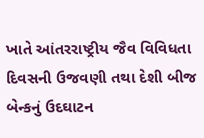ખાતે આંતરરાષ્‍ટ્રીય જૈવ વિવિધતા દિવસની ઉજવણી તથા દેશી બીજ બેન્‍કનું ઉદઘાટન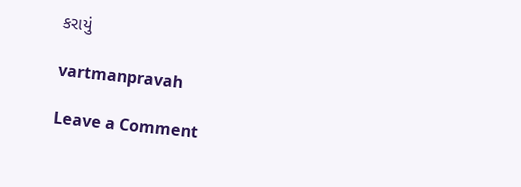કરાયું

vartmanpravah

Leave a Comment